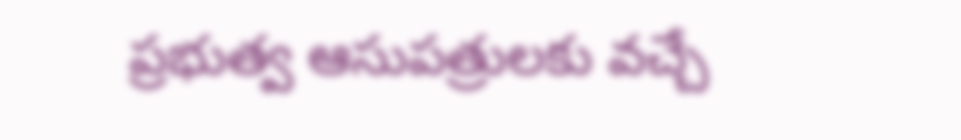ప్రభుత్వ ఆసుపత్రులకు వచ్చే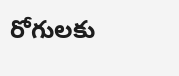రోగులకు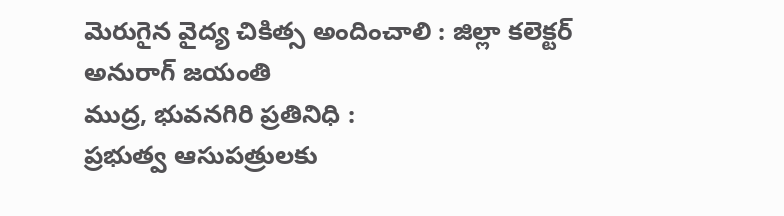మెరుగైన వైద్య చికిత్స అందించాలి : జిల్లా కలెక్టర్ అనురాగ్ జయంతి
ముద్ర, భువనగిరి ప్రతినిధి :
ప్రభుత్వ ఆసుపత్రులకు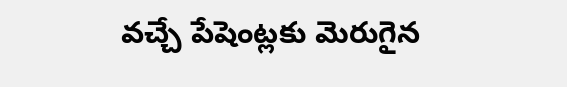వచ్చే పేషెంట్లకు మెరుగైన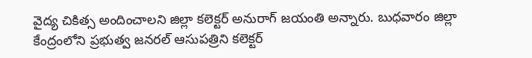వైద్య చికిత్స అందించాలని జిల్లా కలెక్టర్ అనురాగ్ జయంతి అన్నారు. బుధవారం జిల్లా కేంద్రంలోని ప్రభుత్వ జనరల్ ఆసుపత్రిని కలెక్టర్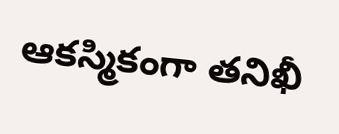ఆకస్మికంగా తనిఖీ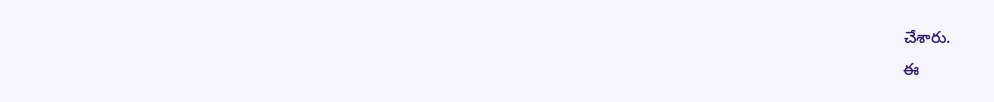చేశారు.
ఈ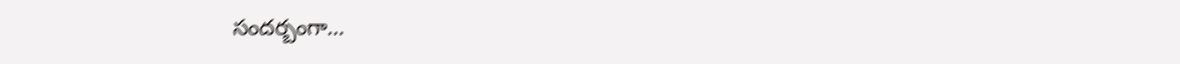సందర్బంగా…